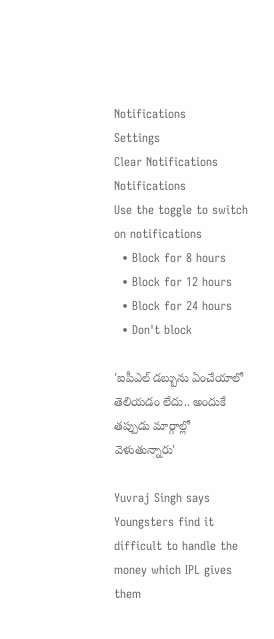Notifications
Settings
Clear Notifications
Notifications
Use the toggle to switch on notifications
  • Block for 8 hours
  • Block for 12 hours
  • Block for 24 hours
  • Don't block

'ఐపీఎల్ డబ్బును ఏంచేయాలో తెలియడం లేదు.. అందుకే తప్పుడు మార్గాల్లో వెళుతున్నారు'

Yuvraj Singh says Youngsters find it difficult to handle the money which IPL gives them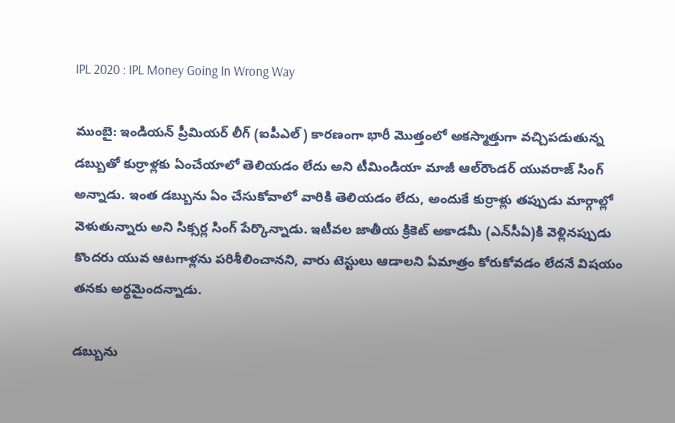IPL 2020 : IPL Money Going In Wrong Way

ముంబై: ఇండియన్ ప్రీమియర్ లీగ్ (ఐపీఎల్‌) కారణంగా భారీ మొత్తంలో అకస్మాత్తుగా వచ్చిపడుతున్న డబ్బుతో కుర్రాళ్లకు ఏంచేయాలో తెలియడం లేదు అని టీమిండియా మాజీ ఆల్‌‌రౌండర్ యువరాజ్ సింగ్ అన్నాడు. ఇంత డబ్బును ఏం చేసుకోవాలో వారికి తెలియడం లేదు, అందుకే కుర్రాళ్లు తప్పుడు మార్గాల్లో వెళుతున్నారు అని సిక్సర్ల సింగ్ పేర్కొన్నాడు. ఇటీవల జాతీయ క్రికెట్‌ అకాడమీ (ఎన్‌సీఏ)కి వెళ్లినప్పుడు కొందరు యువ ఆటగాళ్లను పరిశీలించానని, వారు టెస్టులు ఆడాలని ఏమాత్రం కోరుకోవడం లేదనే విషయం తనకు అర్థమైందన్నాడు.

డబ్బును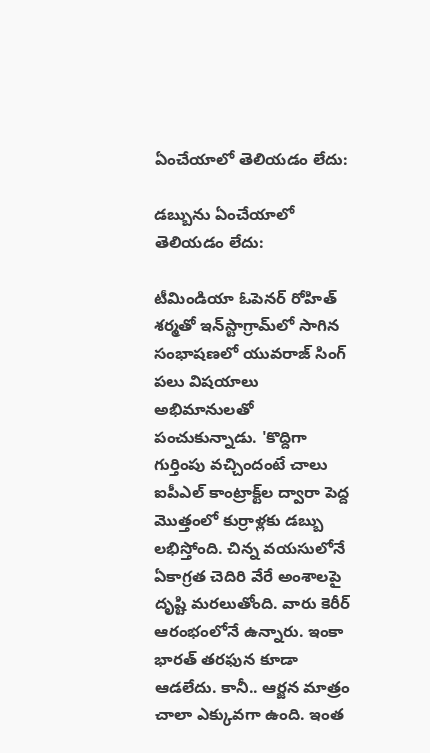ఏంచేయాలో తెలియడం లేదు:

డబ్బును ఏంచేయాలో తెలియడం లేదు:

టీమిండియా ఓపెనర్‌ రోహిత్‌ శర్మతో ఇన్‌స్టాగ్రామ్‌లో సాగిన సంభాషణలో యువరాజ్ సింగ్ పలు విషయాలు అభిమానులతో పంచుకున్నాడు. 'కొద్దిగా గుర్తింపు వచ్చిందంటే చాలు ఐపీఎల్‌ కాంట్రాక్ట్‌ల ద్వారా పెద్ద మొత్తంలో కుర్రాళ్లకు డబ్బు లభిస్తోంది. చిన్న వయసులోనే ఏకాగ్రత చెదిరి వేరే అంశాలపై దృష్టి మరలుతోంది. వారు కెరీర్‌ ఆరంభంలోనే ఉన్నారు. ఇంకా భారత్‌ తరఫున కూడా ఆడలేదు. కానీ.. ఆర్జన మాత్రం చాలా ఎక్కువగా ఉంది. ఇంత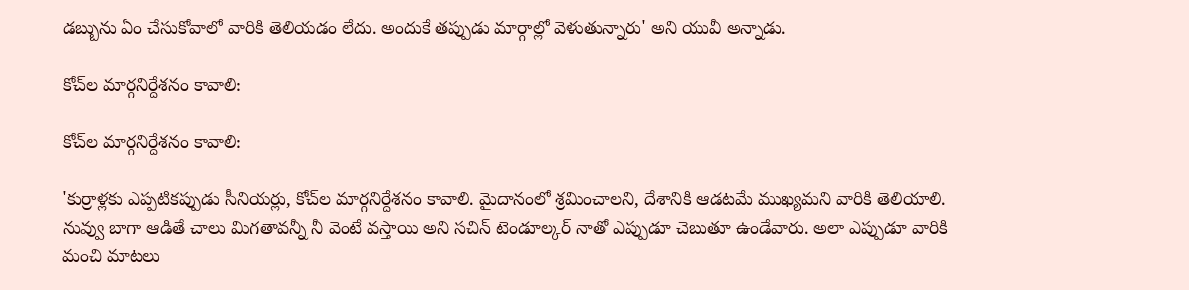డబ్బును ఏం చేసుకోవాలో వారికి తెలియడం లేదు. అందుకే తప్పుడు మార్గాల్లో వెళుతున్నారు' అని యువీ అన్నాడు.

కోచ్‌ల మార్గనిర్దేశనం కావాలి:

కోచ్‌ల మార్గనిర్దేశనం కావాలి:

'కుర్రాళ్లకు ఎప్పటికప్పుడు సీనియర్లు, కోచ్‌ల మార్గనిర్దేశనం కావాలి. మైదానంలో శ్రమించాలని, దేశానికి ఆడటమే ముఖ్యమని వారికి తెలియాలి. నువ్వు బాగా ఆడితే చాలు మిగతావన్నీ నీ వెంటే వస్తాయి అని సచిన్‌ టెండూల్కర్ నాతో ఎప్పుడూ చెబుతూ ఉండేవారు. అలా ఎప్పుడూ వారికి మంచి మాటలు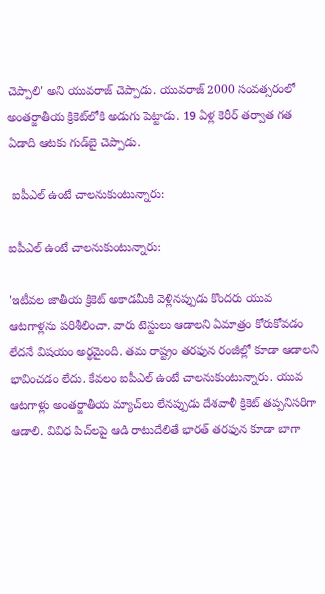చెప్పాలి' అని యువరాజ్ చెప్పాడు. యువరాజ్‌ 2000 సంవత్సరంలో అంతర్జాతీయ క్రికెట్‌లోకి అడుగు పెట్టాడు. 19 ఏళ్ల కెరీర్‌ తర్వాత గత ఏడాది ఆటకు గుడ్‌బై చెప్పాడు.

 ఐపీఎల్‌ ఉంటే చాలనుకుంటున్నారు:

ఐపీఎల్‌ ఉంటే చాలనుకుంటున్నారు:

'ఇటీవల జాతీయ క్రికెట్‌ అకాడమీకి వెళ్లినప్పుడు కొందరు యువ ఆటగాళ్లను పరిశీలించా. వారు టెస్టులు ఆడాలని ఏమాత్రం కోరుకోవడం లేదనే విషయం అర్థమైంది. తమ రాష్ట్రం తరఫున రంజీల్లో కూడా ఆడాలని భావించడం లేదు. కేవలం ఐపీఎల్‌ ఉంటే చాలనుకుంటున్నారు. యువ ఆటగాళ్లు అంతర్జాతీయ మ్యాచ్‌లు లేనప్పుడు దేశవాళీ క్రికెట్‌ తప్పనిసరిగా ఆడాలి. వివిధ పిచ్‌లపై ఆడి రాటుదేలితే భారత్‌ తరఫున కూడా బాగా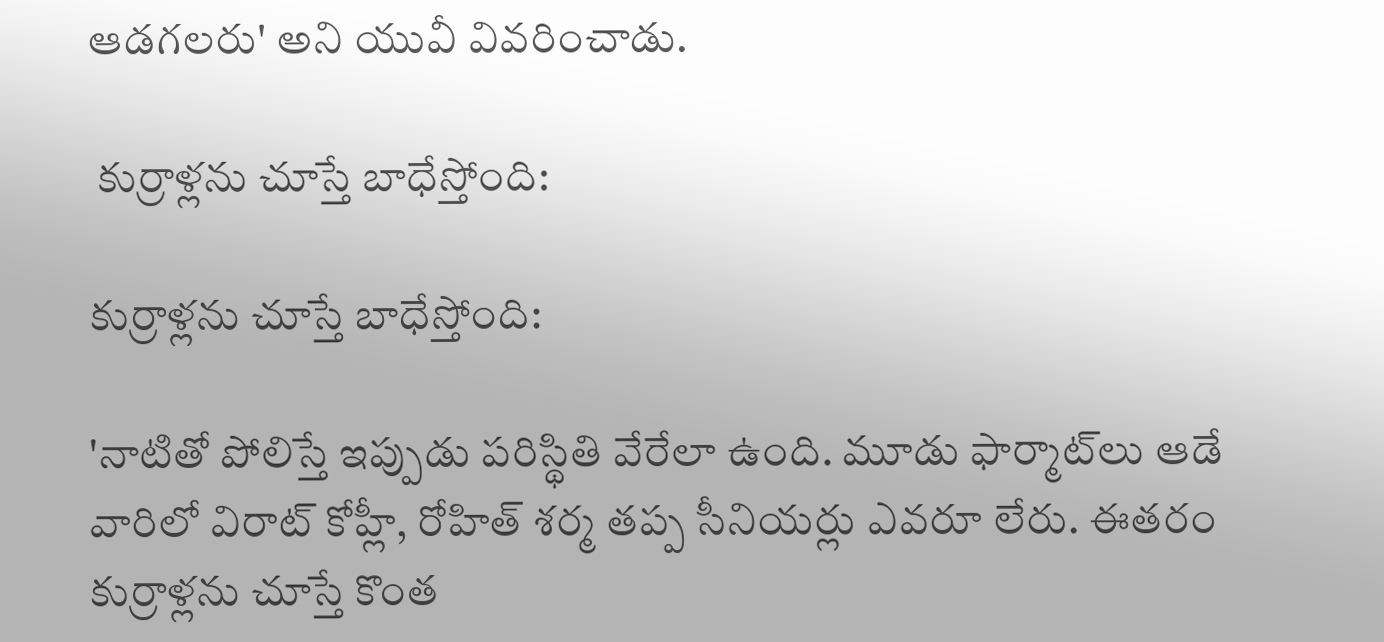ఆడగలరు' అని యువీ వివరించాడు.

 కుర్రాళ్లను చూస్తే బాధేస్తోంది:

కుర్రాళ్లను చూస్తే బాధేస్తోంది:

'నాటితో పోలిస్తే ఇప్పుడు పరిస్థితి వేరేలా ఉంది. మూడు ఫార్మాట్‌లు ఆడే వారిలో విరాట్ కోహ్లీ, రోహిత్‌ శర్మ తప్ప సీనియర్లు ఎవరూ లేరు. ఈతరం కుర్రాళ్లను చూస్తే కొంత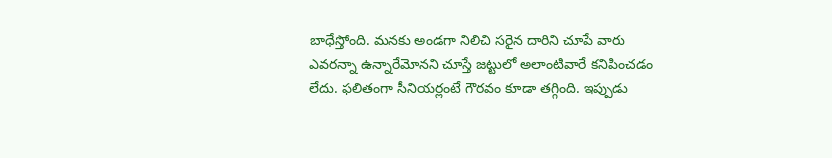బాధేస్తోంది. మనకు అండగా నిలిచి సరైన దారిని చూపే వారు ఎవరన్నా ఉన్నారేమోనని చూస్తే జట్టులో అలాంటివారే కనిపించడం లేదు. ఫలితంగా సీనియర్లంటే గౌరవం కూడా తగ్గింది. ఇప్పుడు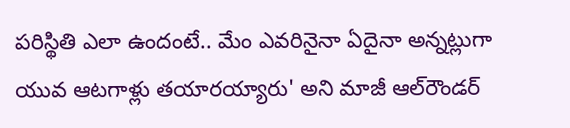పరిస్థితి ఎలా ఉందంటే.. మేం ఎవరినైనా ఏదైనా అన్నట్లుగా యువ ఆటగాళ్లు తయారయ్యారు' అని మాజీ ఆల్‌రౌండర్‌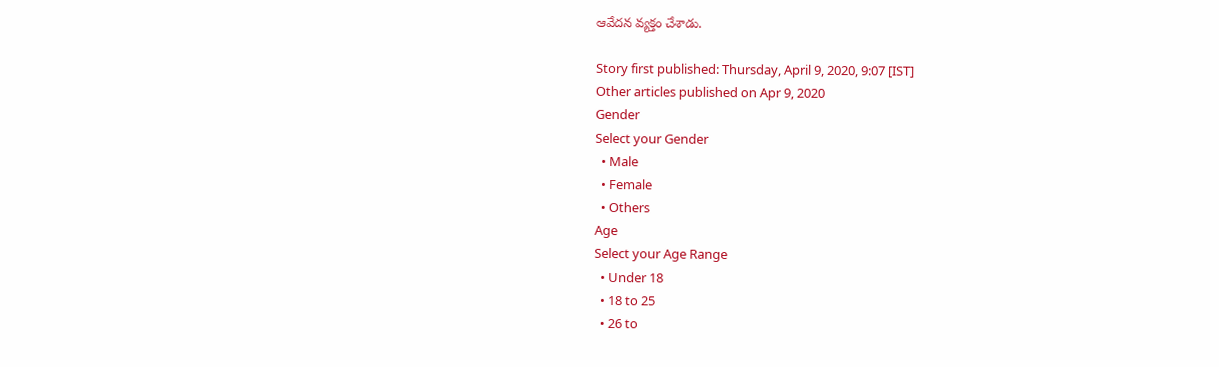ఆవేదన వ్యక్తం చేశాడు.

Story first published: Thursday, April 9, 2020, 9:07 [IST]
Other articles published on Apr 9, 2020
Gender
Select your Gender
  • Male
  • Female
  • Others
Age
Select your Age Range
  • Under 18
  • 18 to 25
  • 26 to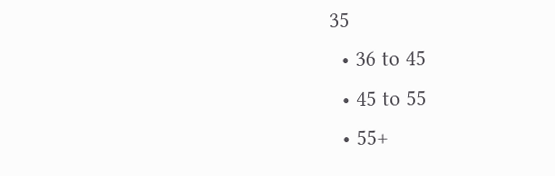35
  • 36 to 45
  • 45 to 55
  • 55+